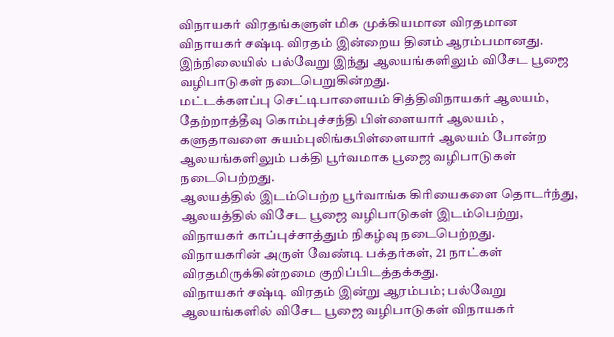விநாயகர் விரதங்களுள் மிக முக்கியமான விரதமான விநாயகர் சஷ்டி விரதம் இன்றைய தினம் ஆரம்பமானது. இந்நிலையில் பல்வேறு இந்து ஆலயங்களிலும் விசேட பூஜை வழிபாடுகள் நடைபெறுகின்றது.
மட்டக்களப்பு செட்டிபாளையம் சித்திவிநாயகர் ஆலயம், தேற்றாத்தீவு கொம்புச்சந்தி பிள்ளையார் ஆலயம் , களுதாவளை சுயம்புலிங்கபிள்ளையார் ஆலயம் போன்ற ஆலயங்களிலும் பக்தி பூர்வமாக பூஜை வழிபாடுகள் நடைபெற்றது.
ஆலயத்தில் இடம்பெற்ற பூர்வாங்க கிரியைகளை தொடர்ந்து, ஆலயத்தில் விசேட பூஜை வழிபாடுகள் இடம்பெற்று, விநாயகர் காப்புச்சாத்தும் நிகழ்வு நடைபெற்றது.
விநாயகரின் அருள் வேண்டி பக்தர்கள், 21 நாட்கள் விரதமிருக்கின்றமை குறிப்பிடத்தக்கது.
விநாயகர் சஷ்டி விரதம் இன்று ஆரம்பம்; பல்வேறு ஆலயங்களில் விசேட பூஜை வழிபாடுகள் விநாயகர்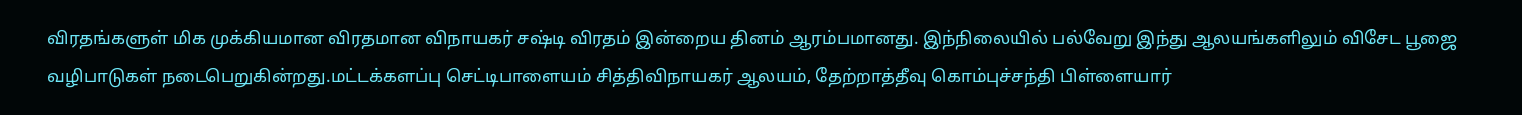விரதங்களுள் மிக முக்கியமான விரதமான விநாயகர் சஷ்டி விரதம் இன்றைய தினம் ஆரம்பமானது. இந்நிலையில் பல்வேறு இந்து ஆலயங்களிலும் விசேட பூஜை வழிபாடுகள் நடைபெறுகின்றது.மட்டக்களப்பு செட்டிபாளையம் சித்திவிநாயகர் ஆலயம், தேற்றாத்தீவு கொம்புச்சந்தி பிள்ளையார்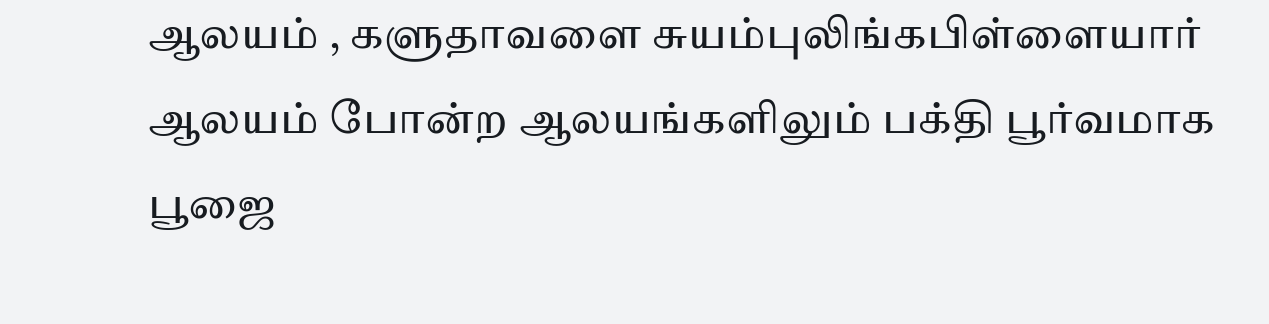ஆலயம் , களுதாவளை சுயம்புலிங்கபிள்ளையார் ஆலயம் போன்ற ஆலயங்களிலும் பக்தி பூர்வமாக பூஜை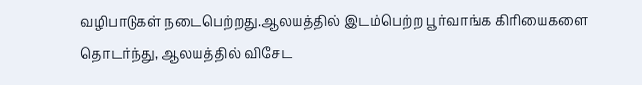வழிபாடுகள் நடைபெற்றது.ஆலயத்தில் இடம்பெற்ற பூர்வாங்க கிரியைகளை தொடர்ந்து, ஆலயத்தில் விசேட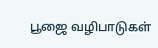பூஜை வழிபாடுகள்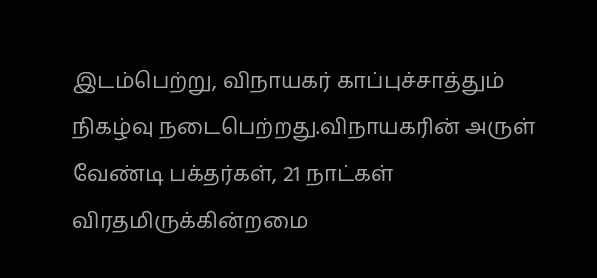இடம்பெற்று, விநாயகர் காப்புச்சாத்தும் நிகழ்வு நடைபெற்றது.விநாயகரின் அருள் வேண்டி பக்தர்கள், 21 நாட்கள் விரதமிருக்கின்றமை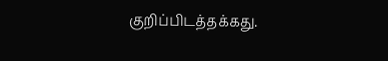குறிப்பிடத்தக்கது.